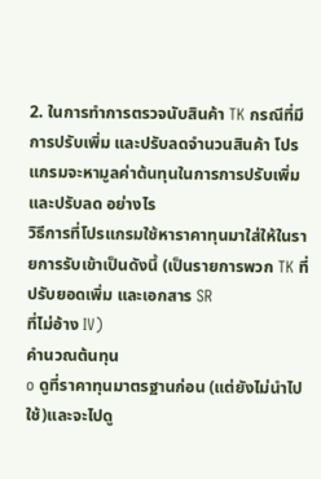2. ในการทำการตรวจนับสินค้า TK กรณีที่มีการปรับเพิ่ม และปรับลดจำนวนสินค้า โปรแกรมจะหามูลค่าต้นทุนในการการปรับเพิ่ม และปรับลด อย่างไร
วิธีการที่โปรแกรมใช้หาราคาทุนมาใส่ให้ในรายการรับเข้าเป็นดังนี้ (เป็นรายการพวก TK ที่ปรับยอดเพิ่ม และเอกสาร SR
ที่ไม่อ้าง IV)
คำนวณต้นทุน
o ดูที่ราคาทุนมาตรฐานก่อน (แต่ยังไม่นำไปใช้)และจะไปดู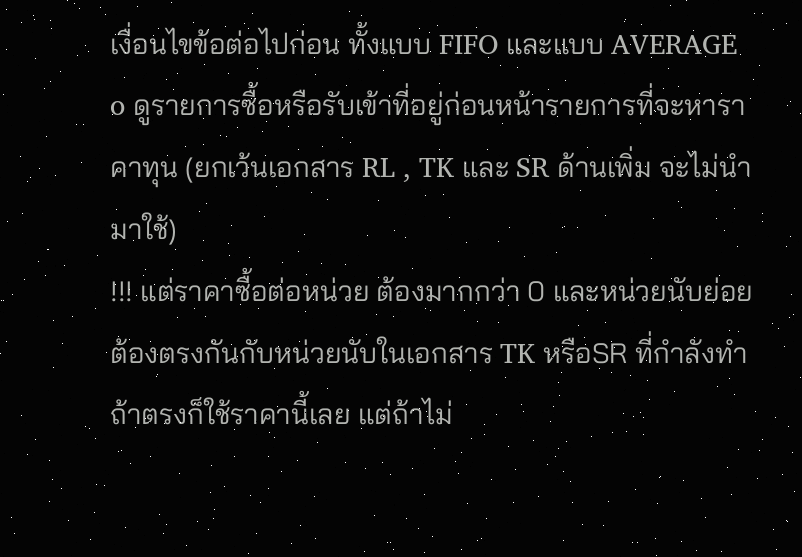เงื่อนไขข้อต่อไปก่อน ทั้งแบบ FIFO และแบบ AVERAGE
o ดูรายการซื้อหรือรับเข้าที่อยู่ก่อนหน้ารายการที่จะหาราคาทุน (ยกเว้นเอกสาร RL , TK และ SR ด้านเพิ่ม จะไม่นำมาใช้)
!!! แต่ราคาซื้อต่อหน่วย ต้องมากกว่า 0 และหน่วยนับย่อยต้องตรงกันกับหน่วยนับในเอกสาร TK หรือSR ที่กำลังทำ ถ้าตรงก็ใช้ราคานี้เลย แต่ถ้าไม่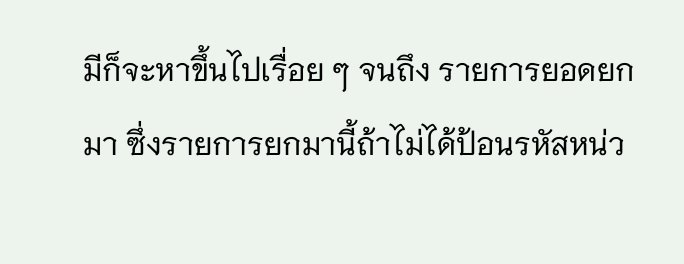มีก็จะหาขึ้นไปเรื่อย ๆ จนถึง รายการยอดยกมา ซึ่งรายการยกมานี้ถ้าไม่ได้ป้อนรหัสหน่ว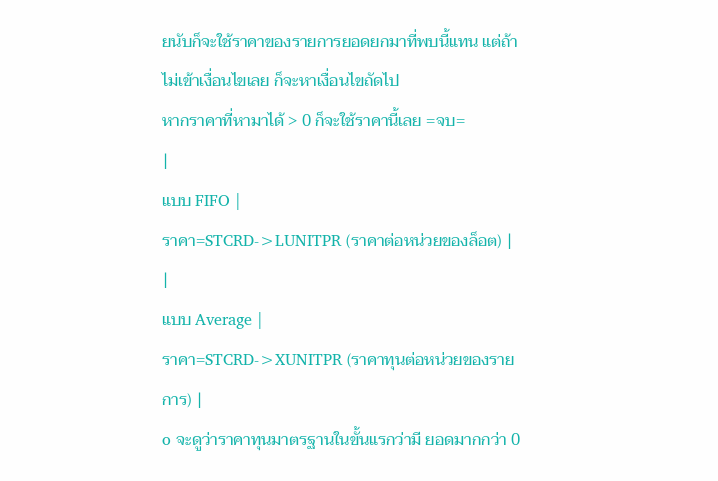ยนับก็จะใช้ราคาของรายการยอดยกมาที่พบนี้แทน แต่ถ้าไม่เข้าเงื่อนไขเลย ก็จะหาเงื่อนไขถัดไป
หากราคาที่หามาได้ > 0 ก็จะใช้ราคานี้เลย =จบ=
|
แบบ FIFO |
ราคา=STCRD->LUNITPR (ราคาต่อหน่วยของล็อต) |
|
แบบ Average |
ราคา=STCRD->XUNITPR (ราคาทุนต่อหน่วยของรายการ) |
o จะดูว่าราคาทุนมาตรฐานในขั้นแรกว่ามี ยอดมากกว่า 0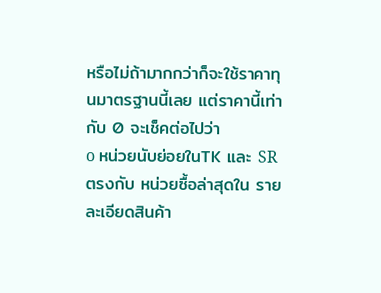หรือไม่ถ้ามากกว่าก็จะใช้ราคาทุนมาตรฐานนี้เลย แต่ราคานี้เท่ากับ 0 จะเช็คต่อไปว่า
o หน่วยนับย่อยในTK และ SRตรงกับ หน่วยซื้อล่าสุดใน รายละเอียดสินค้า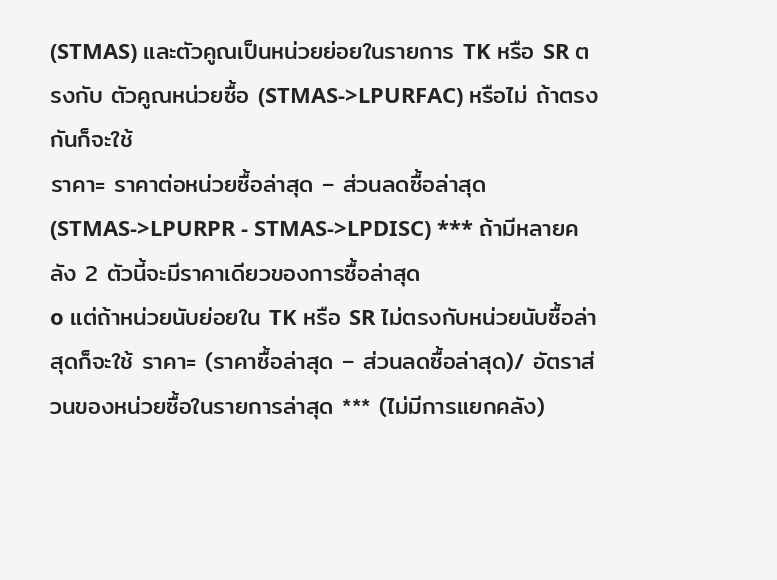(STMAS) และตัวคูณเป็นหน่วยย่อยในรายการ TK หรือ SR ตรงกับ ตัวคูณหน่วยซื้อ (STMAS->LPURFAC) หรือไม่ ถ้าตรงกันก็จะใช้
ราคา= ราคาต่อหน่วยซื้อล่าสุด – ส่วนลดซื้อล่าสุด (STMAS->LPURPR - STMAS->LPDISC) *** ถ้ามีหลายคลัง 2 ตัวนี้จะมีราคาเดียวของการซื้อล่าสุด
o แต่ถ้าหน่วยนับย่อยใน TK หรือ SR ไม่ตรงกับหน่วยนับซื้อล่าสุดก็จะใช้ ราคา= (ราคาซื้อล่าสุด – ส่วนลดซื้อล่าสุด)/ อัตราส่วนของหน่วยซื้อในรายการล่าสุด *** (ไม่มีการแยกคลัง)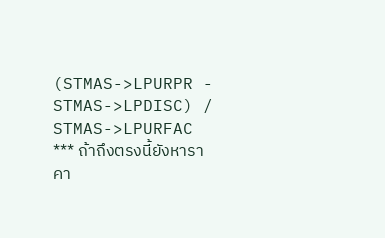(STMAS->LPURPR - STMAS->LPDISC) / STMAS->LPURFAC
*** ถ้าถึงตรงนี้ยังหาราคา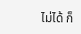ไม่ได้ ก็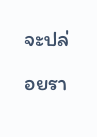จะปล่อยรา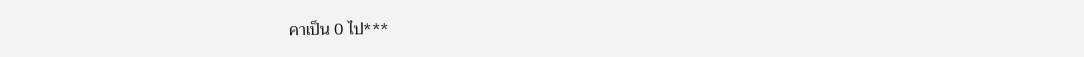คาเป็น 0 ไป***